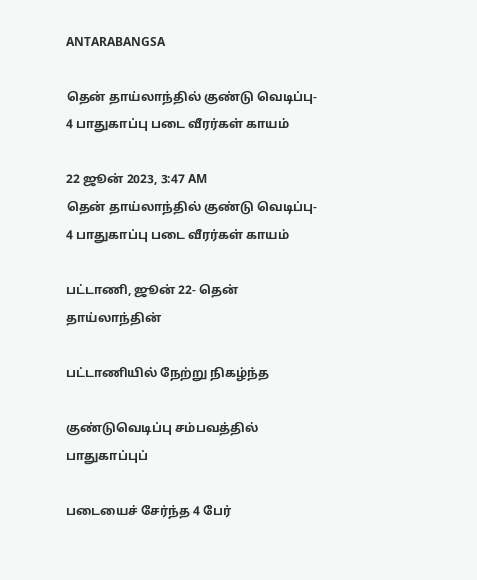ANTARABANGSA

தென் தாய்லாந்தில் குண்டு வெடிப்பு- 4 பாதுகாப்பு படை வீரர்கள் காயம்

22 ஜூன் 2023, 3:47 AM
தென் தாய்லாந்தில் குண்டு வெடிப்பு- 4 பாதுகாப்பு படை வீரர்கள் காயம்

பட்டாணி, ஜூன் 22- தென் தாய்லாந்தின்

பட்டாணியில் நேற்று நிகழ்ந்த

குண்டுவெடிப்பு சம்பவத்தில் பாதுகாப்புப்

படையைச் சேர்ந்த 4 பேர்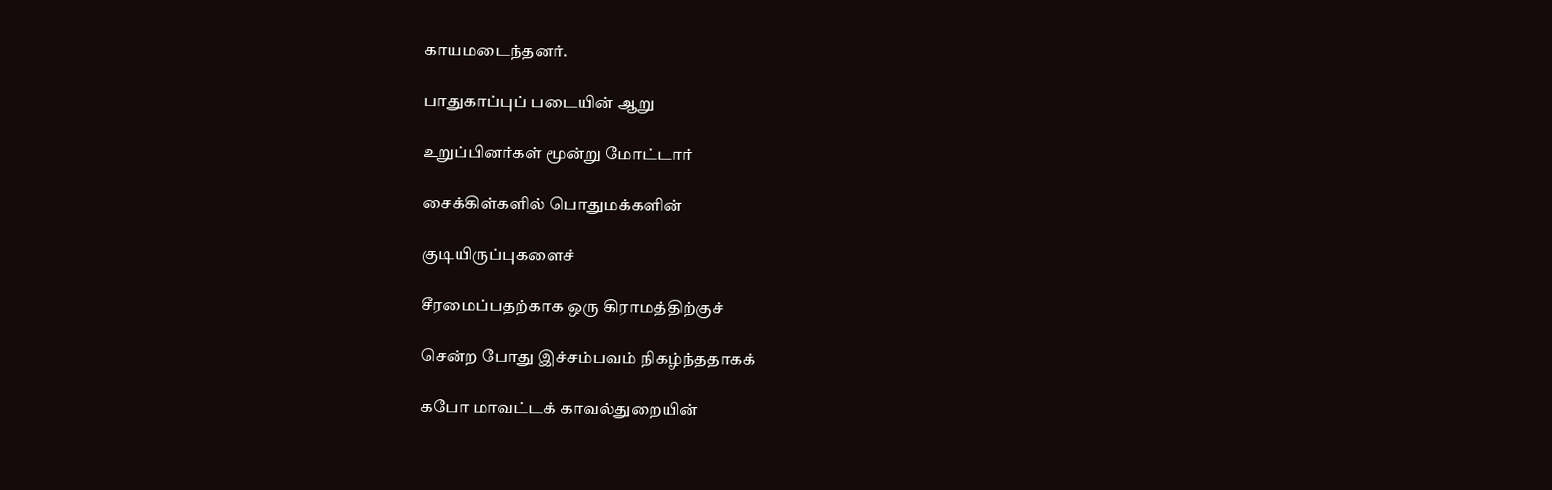காயமடைந்தனர்.

பாதுகாப்புப் படையின் ஆறு

உறுப்பினர்கள் மூன்று மோட்டார்

சைக்கிள்களில் பொதுமக்களின்

குடியிருப்புகளைச்

சீரமைப்பதற்காக ஒரு கிராமத்திற்குச்

சென்ற போது இச்சம்பவம் நிகழ்ந்ததாகக்

கபோ மாவட்டக் காவல்துறையின்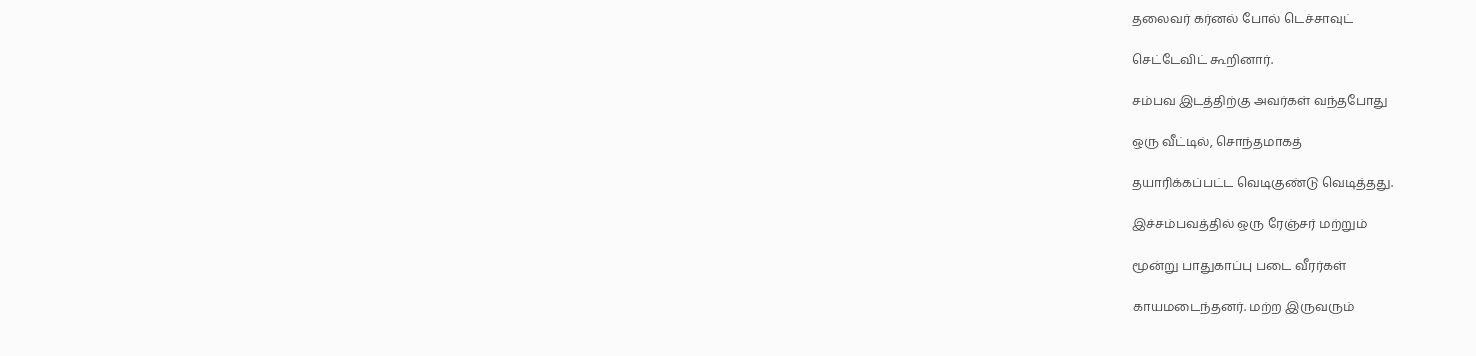தலைவர் கர்னல் போல் டெச்சாவுட்

செட்டேவிட் கூறினார்.

சம்பவ இடத்திற்கு அவர்கள் வந்தபோது

ஒரு வீட்டில், சொந்தமாகத்

தயாரிக்கப்பட்ட வெடிகுண்டு வெடித்தது.

இச்சம்பவத்தில் ஒரு ரேஞ்சர் மற்றும்

மூன்று பாதுகாப்பு படை வீரர்கள்

காயமடைந்தனர். மற்ற இருவரும்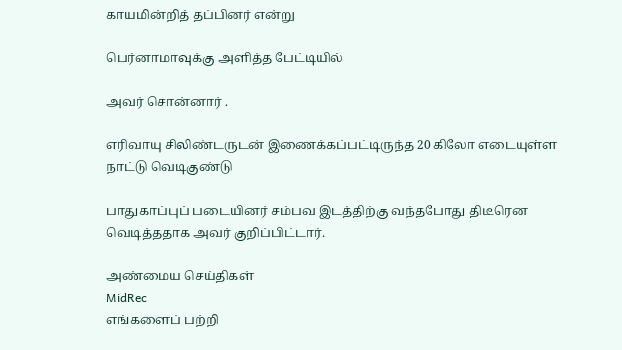காயமின்றித் தப்பினர் என்று

பெர்னாமாவுக்கு அளித்த பேட்டியில்

அவர் சொன்னார் .

எரிவாயு சிலிண்டருடன் இணைக்கப்பட்டிருந்த 20 கிலோ எடையுள்ள நாட்டு வெடிகுண்டு

பாதுகாப்புப் படையினர் சம்பவ இடத்திற்கு வந்தபோது திடீரென வெடித்ததாக அவர் குறிப்பிட்டார்.

அண்மைய செய்திகள்
MidRec
எங்களைப் பற்றி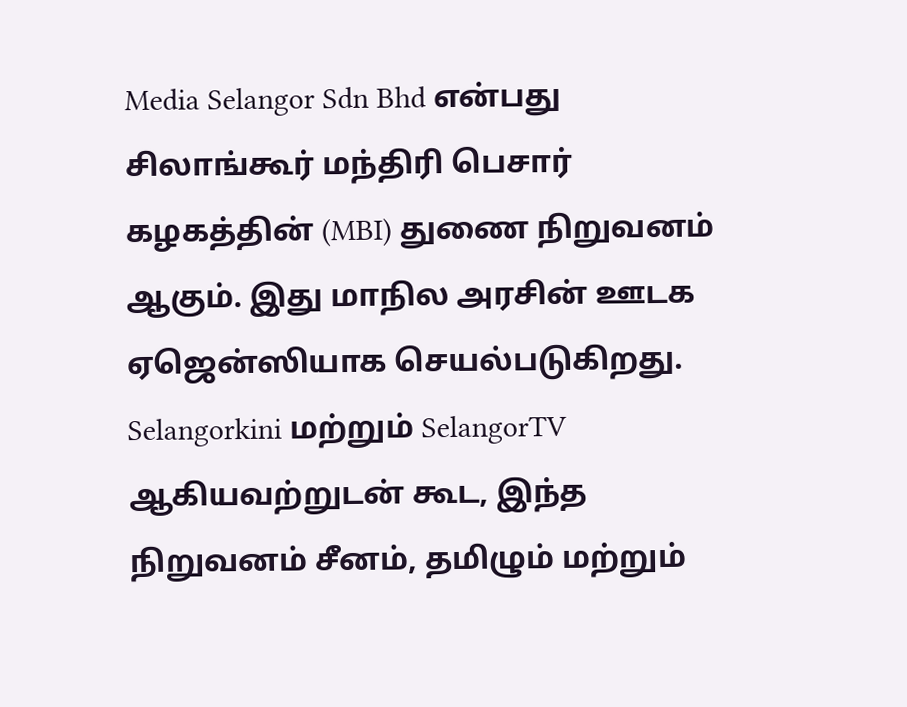Media Selangor Sdn Bhd என்பது சிலாங்கூர் மந்திரி பெசார் கழகத்தின் (MBI) துணை நிறுவனம் ஆகும். இது மாநில அரசின் ஊடக ஏஜென்ஸியாக செயல்படுகிறது. Selangorkini மற்றும் SelangorTV ஆகியவற்றுடன் கூட, இந்த நிறுவனம் சீனம், தமிழும் மற்றும்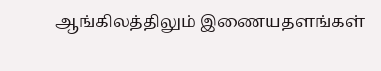ஆங்கிலத்திலும் இணையதளங்கள்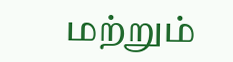மற்றும்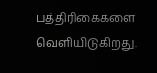பத்திரிகைகளை வெளியிடுகிறது.